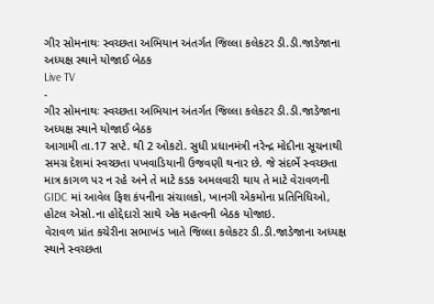ગીર સોમનાથઃ સ્વચ્છતા અભિયાન અંતર્ગત જિલ્લા કલેકટર ડી.ડી.જાડેજાના અધ્યક્ષ સ્થાને યોજાઈ બેઠક
Live TV
-
ગીર સોમનાથઃ સ્વચ્છતા અભિયાન અંતર્ગત જિલ્લા કલેકટર ડી.ડી.જાડેજાના અધ્યક્ષ સ્થાને યોજાઈ બેઠક
આગામી તા.17 સપ્ટે. થી 2 ઓકટો. સુધી પ્રધાનમંત્રી નરેન્દ્ર મોદીના સૂચનાથી સમગ્ર દેશમાં સ્વચ્છતા પખવાડિયાની ઉજવણી થનાર છે. જે સંદર્ભે સ્વચ્છતા માત્ર કાગળ પર ન રહે અને તે માટે કડક અમલવારી થાય તે માટે વેરાવળની GIDC માં આવેલ ફિશ કંપનીના સંચાલકો, ખાનગી એકમોના પ્રતિનિધિઓ, હોટલ એસો.ના હોદ્દેદારો સાથે એક મહત્વની બેઠક યોજાઇ.
વેરાવળ પ્રાંત કચેરીના સભાખંડ ખાતે જિલ્લા કલેકટર ડી.ડી.જાડેજાના અધ્યક્ષ સ્થાને સ્વચ્છતા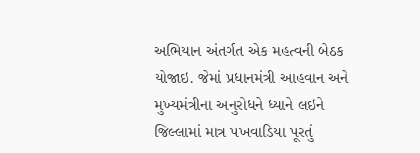અભિયાન અંતર્ગત એક મહત્વની બેઠક યોજાઇ. જેમાં પ્રધાનમંત્રી આહવાન અને મુખ્યમંત્રીના અનુરોધને ધ્યાને લઇને જિલ્લામાં માત્ર પખવાડિયા પૂરતું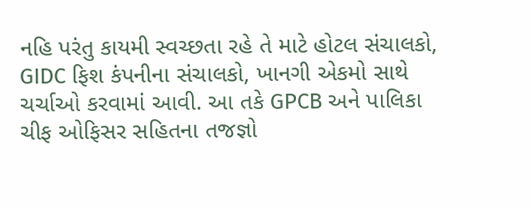નહિ પરંતુ કાયમી સ્વચ્છતા રહે તે માટે હોટલ સંચાલકો, GIDC ફિશ કંપનીના સંચાલકો, ખાનગી એકમો સાથે ચર્ચાઓ કરવામાં આવી. આ તકે GPCB અને પાલિકા ચીફ ઓફિસર સહિતના તજજ્ઞો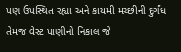પણ ઉપસ્થિત રહ્યા અને કાયમી મચ્છીની દુર્ગંધ તેમજ વેસ્ટ પાણીનો નિકાલ જે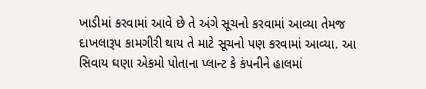ખાડીમાં કરવામાં આવે છે તે અંગે સૂચનો કરવામાં આવ્યા તેમજ દાખલારૂપ કામગીરી થાય તે માટે સૂચનો પણ કરવામાં આવ્યા. આ સિવાય ઘણા એકમો પોતાના પ્લાન્ટ કે કંપનીને હાલમાં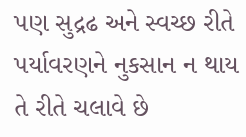પણ સુદ્રઢ અને સ્વચ્છ રીતે પર્યાવરણને નુકસાન ન થાય તે રીતે ચલાવે છે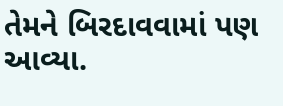તેમને બિરદાવવામાં પણ આવ્યા.